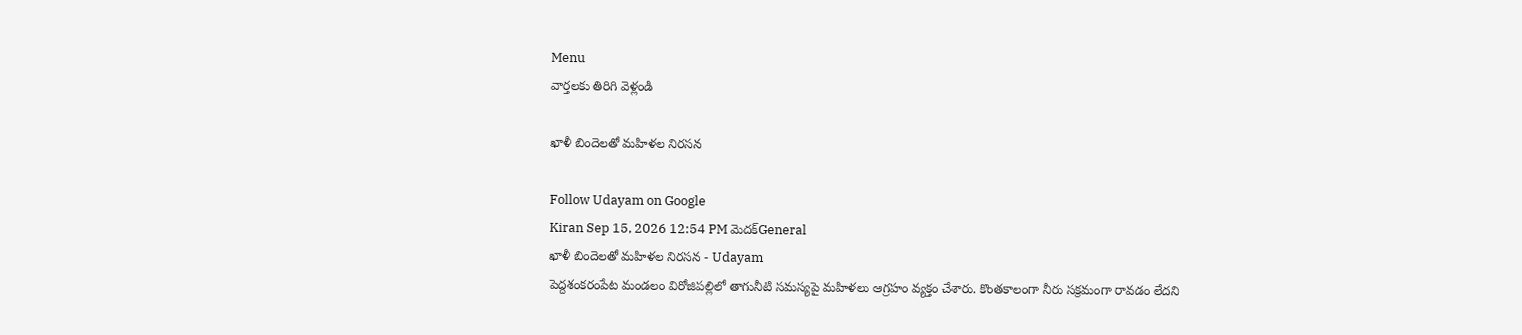Menu
వార్తలకు తిరిగి వెళ్లండి

ఖాళీ బిందెలతో మహిళల నిరసన

Follow Udayam on Google
Kiran Sep 15, 2026 12:54 PM మెదక్General
ఖాళీ బిందెలతో మహిళల నిరసన - Udayam
పెద్దశంకరంపేట మండలం విరోజిపల్లిలో తాగునీటి సమస్యపై మహిళలు ఆగ్రహం వ్యక్తం చేశారు. కొంతకాలంగా నీరు సక్రమంగా రావడం లేదని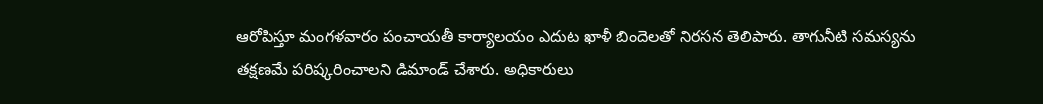ఆరోపిస్తూ మంగళవారం పంచాయతీ కార్యాలయం ఎదుట ఖాళీ బిందెలతో నిరసన తెలిపారు. తాగునీటి సమస్యను తక్షణమే పరిష్కరించాలని డిమాండ్‌ చేశారు. అధికారులు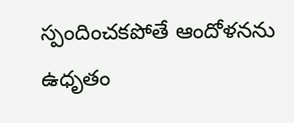స్పందించకపోతే ఆందోళనను ఉధృతం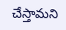చేస్తామని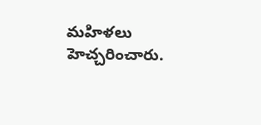మహిళలు హెచ్చరించారు.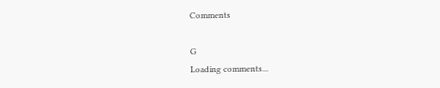Comments

G
Loading comments...